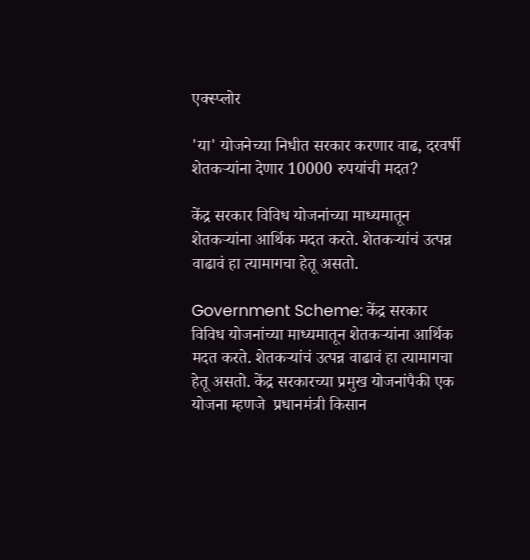एक्स्प्लोर

'या' योजनेच्या निधीत सरकार करणार वाढ, दरवर्षी शेतकऱ्यांना देणार 10000 रुपयांची मदत?

केंद्र सरकार विविध योजनांच्या माध्यमातून शेतकऱ्यांना आर्थिक मदत करते. शेतकऱ्यांचं उत्पन्न वाढावं हा त्यामागचा हेतू असतो.

Government Scheme: केंद्र सरकार विविध योजनांच्या माध्यमातून शेतकऱ्यांना आर्थिक मदत करते. शेतकऱ्यांचं उत्पन्न वाढावं हा त्यामागचा हेतू असतो. केंद्र सरकारच्या प्रमुख योजनांपैकी एक योजना म्हणजे  प्रधानमंत्री किसान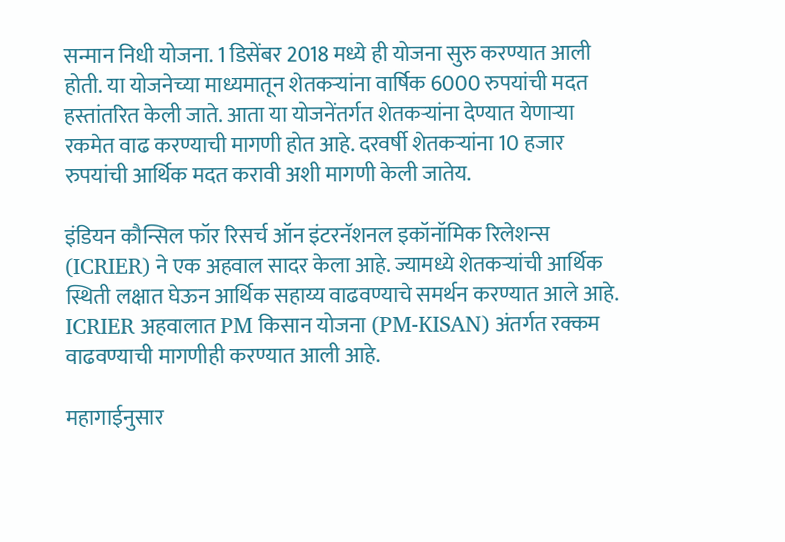सन्मान निधी योजना. 1 डिसेंबर 2018 मध्ये ही योजना सुरु करण्यात आली होती. या योजनेच्या माध्यमातून शेतकऱ्यांना वार्षिक 6000 रुपयांची मदत हस्तांतरित केली जाते. आता या योजनेंतर्गत शेतकऱ्यांना देण्यात येणाऱ्या रकमेत वाढ करण्याची मागणी होत आहे. दरवर्षी शेतकऱ्यांना 10 हजार रुपयांची आर्थिक मदत करावी अशी मागणी केली जातेय.

इंडियन कौन्सिल फॉर रिसर्च ऑन इंटरनॅशनल इकॉनॉमिक रिलेशन्स (ICRIER) ने एक अहवाल सादर केला आहे. ज्यामध्ये शेतकऱ्यांची आर्थिक स्थिती लक्षात घेऊन आर्थिक सहाय्य वाढवण्याचे समर्थन करण्यात आले आहे. ICRIER अहवालात PM किसान योजना (PM-KISAN) अंतर्गत रक्कम वाढवण्याची मागणीही करण्यात आली आहे.

महागाईनुसार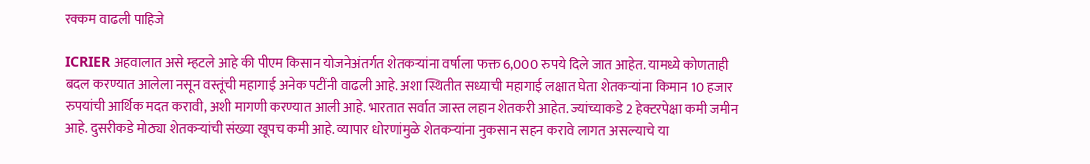रक्कम वाढली पाहिजे

ICRIER अहवालात असे म्हटले आहे की पीएम किसान योजनेअंतर्गत शेतकऱ्यांना वर्षाला फक्त 6,000 रुपये दिले जात आहेत. यामध्ये कोणताही बदल करण्यात आलेला नसून वस्तूंची महागाई अनेक पटींनी वाढली आहे. अशा स्थितीत सध्याची महागाई लक्षात घेता शेतकऱ्यांना किमान 10 हजार रुपयांची आर्थिक मदत करावी, अशी मागणी करण्यात आली आहे. भारतात सर्वात जास्त लहान शेतकरी आहेत. ज्यांच्याकडे 2 हेक्टरपेक्षा कमी जमीन आहे. दुसरीकडे मोठ्या शेतकऱ्यांची संख्या खूपच कमी आहे. व्यापार धोरणांमुळे शेतकऱ्यांना नुकसान सहन करावे लागत असल्याचे या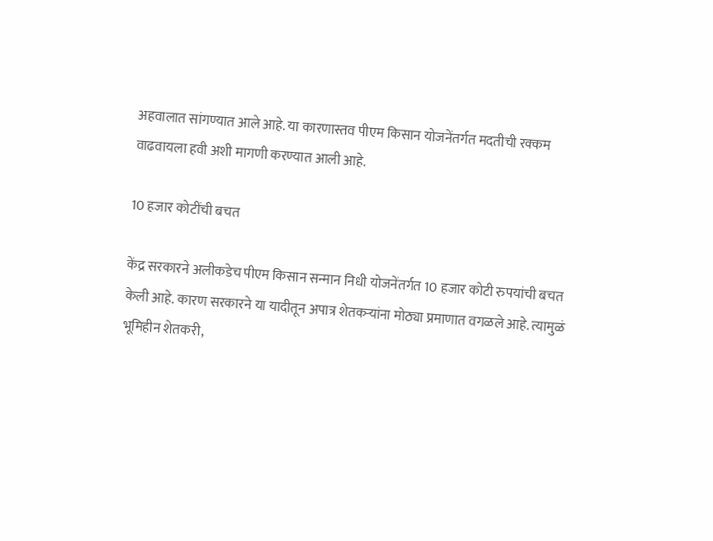अहवालात सांगण्यात आले आहे. या कारणास्तव पीएम किसान योजनेंतर्गत मदतीची रक्कम वाढवायला हवी अशी मागणी करण्यात आली आहे.

10 हजार कोटींची बचत

केंद्र सरकारने अलीकडेच पीएम किसान सन्मान निधी योजनेंतर्गत 10 हजार कोटी रुपयांची बचत केली आहे. कारण सरकारने या यादीतून अपात्र शेतकऱ्यांना मोठ्या प्रमाणात वगळले आहे. त्यामुळं भूमिहीन शेतकरी,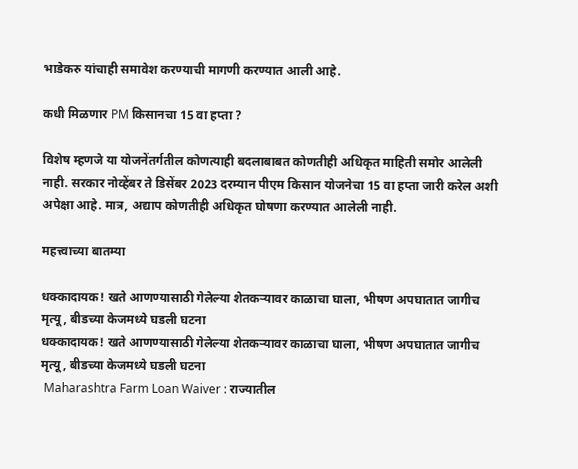भाडेकरु यांचाही समावेश करण्याची मागणी करण्यात आली आहे.

कधी मिळणार PM किसानचा 15 वा हप्ता ?

विशेष म्हणजे या योजनेंतर्गतील कोणत्याही बदलाबाबत कोणतीही अधिकृत माहिती समोर आलेली नाही. सरकार नोव्हेंबर ते डिसेंबर 2023 दरम्यान पीएम किसान योजनेचा 15 वा हप्ता जारी करेल अशी अपेक्षा आहे. मात्र, अद्याप कोणतीही अधिकृत घोषणा करण्यात आलेली नाही.

महत्त्वाच्या बातम्या

धक्कादायक! खते आणण्यासाठी गेलेल्या शेतकऱ्यावर काळाचा घाला, भीषण अपघातात जागीच मृत्यू, बीडच्या केजमध्ये घडली घटना
धक्कादायक! खते आणण्यासाठी गेलेल्या शेतकऱ्यावर काळाचा घाला, भीषण अपघातात जागीच मृत्यू, बीडच्या केजमध्ये घडली घटना
 Maharashtra Farm Loan Waiver : राज्यातील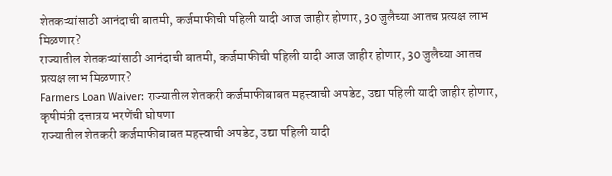शेतकऱ्यांसाठी आनंदाची बातमी, कर्जमाफीची पहिली यादी आज जाहीर होणार, 30 जुलैच्या आतच प्रत्यक्ष लाभ मिळणार?
राज्यातील शेतकऱ्यांसाठी आनंदाची बातमी, कर्जमाफीची पहिली यादी आज जाहीर होणार, 30 जुलैच्या आतच प्रत्यक्ष लाभ मिळणार?
Farmers Loan Waiver: राज्यातील शेतकरी कर्जमाफीबाबत महत्त्वाची अपडेट, उद्या पहिली यादी जाहीर होणार, कृषीमंत्री दत्तात्रय भरणेंची घोषणा
राज्यातील शेतकरी कर्जमाफीबाबत महत्त्वाची अपडेट, उद्या पहिली यादी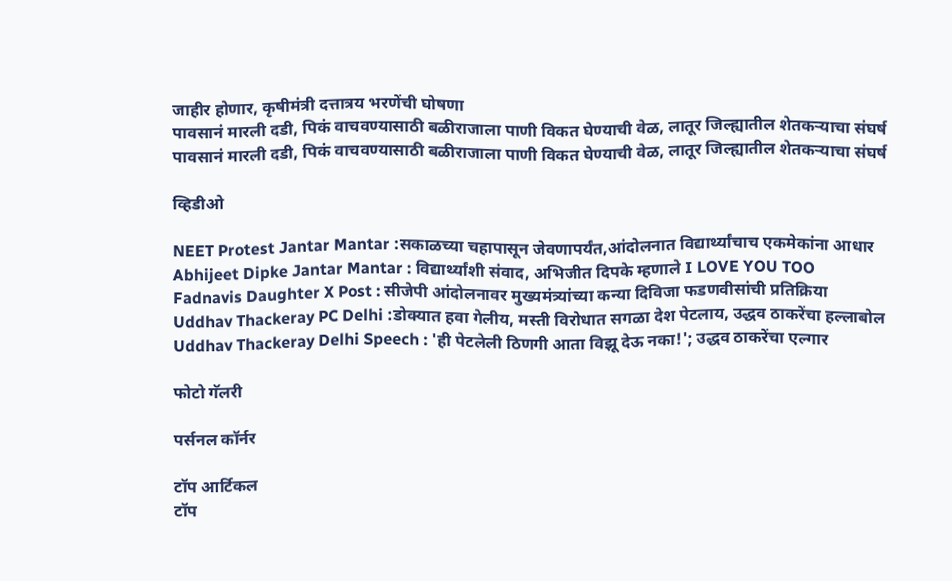जाहीर होणार, कृषीमंत्री दत्तात्रय भरणेंची घोषणा
पावसानं मारली दडी, पिकं वाचवण्यासाठी बळीराजाला पाणी विकत घेण्याची वेळ, लातूर जिल्ह्यातील शेतकऱ्याचा संघर्ष
पावसानं मारली दडी, पिकं वाचवण्यासाठी बळीराजाला पाणी विकत घेण्याची वेळ, लातूर जिल्ह्यातील शेतकऱ्याचा संघर्ष

व्हिडीओ

NEET Protest Jantar Mantar :सकाळच्या चहापासून जेवणापर्यंत,आंदोलनात विद्यार्थ्यांचाच एकमेकांना आधार
Abhijeet Dipke Jantar Mantar : विद्यार्थ्यांशी संवाद, अभिजीत दिपके म्हणाले I LOVE YOU TOO
Fadnavis Daughter X Post : सीजेपी आंदोलनावर मुख्यमंत्र्यांच्या कन्या दिविजा फडणवीसांची प्रतिक्रिया
Uddhav Thackeray PC Delhi :डोक्यात हवा गेलीय, मस्ती विरोधात सगळा देश पेटलाय, उद्धव ठाकरेंचा हल्लाबोल
Uddhav Thackeray Delhi Speech : 'ही पेटलेली ठिणगी आता विझू देऊ नका!'; उद्धव ठाकरेंचा एल्गार

फोटो गॅलरी

पर्सनल कॉर्नर

टॉप आर्टिकल
टॉप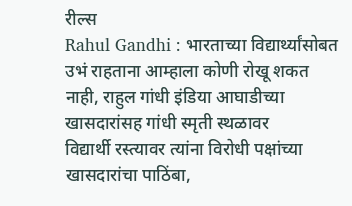रील्स
Rahul Gandhi : भारताच्या विद्यार्थ्यांसोबत उभं राहताना आम्हाला कोणी रोखू शकत नाही, राहुल गांधी इंडिया आघाडीच्या  खासदारांसह गांधी स्मृती स्थळावर
विद्यार्थी रस्त्यावर त्यांना विरोधी पक्षांच्या खासदारांचा पाठिंबा,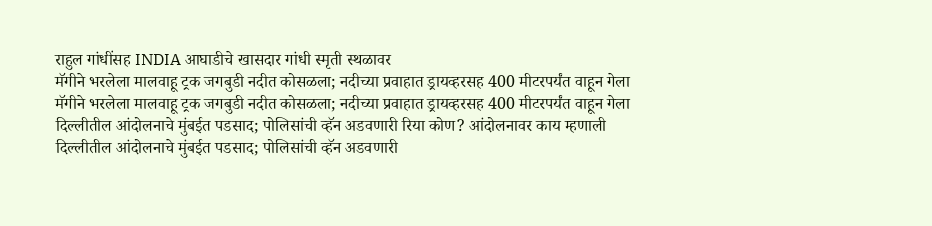राहुल गांधींसह INDIA आघाडीचे खासदार गांधी स्मृती स्थळावर
मॅगीने भरलेला मालवाहू ट्रक जगबुडी नदीत कोसळला; नदीच्या प्रवाहात ड्रायव्हरसह 400 मीटरपर्यंत वाहून गेला
मॅगीने भरलेला मालवाहू ट्रक जगबुडी नदीत कोसळला; नदीच्या प्रवाहात ड्रायव्हरसह 400 मीटरपर्यंत वाहून गेला
दिल्लीतील आंदोलनाचे मुंबईत पडसाद; पोलिसांची व्हॅन अडवणारी रिया कोण? आंदोलनावर काय म्हणाली
दिल्लीतील आंदोलनाचे मुंबईत पडसाद; पोलिसांची व्हॅन अडवणारी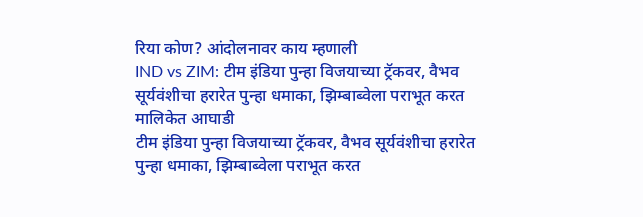रिया कोण? आंदोलनावर काय म्हणाली
IND vs ZIM: टीम इंडिया पुन्हा विजयाच्या ट्रॅकवर, वैभव सूर्यवंशीचा हरारेत पुन्हा धमाका, झिम्बाब्वेला पराभूत करत मालिकेत आघाडी
टीम इंडिया पुन्हा विजयाच्या ट्रॅकवर, वैभव सूर्यवंशीचा हरारेत पुन्हा धमाका, झिम्बाब्वेला पराभूत करत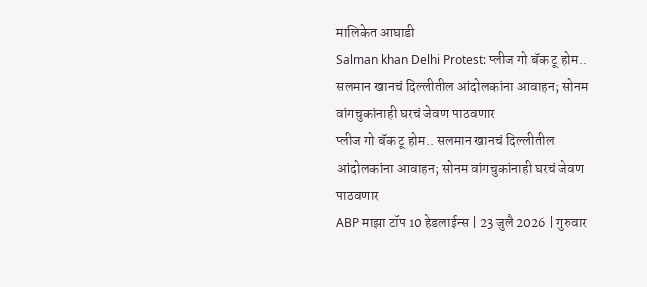मालिकेत आघाडी
Salman khan Delhi Protest: प्लीज गो बॅक टू होम.. सलमान खानचं दिल्लीतील आंदोलकांना आवाहन; सोनम वांगचुकांनाही घरचं जेवण पाठवणार
प्लीज गो बॅक टू होम.. सलमान खानचं दिल्लीतील आंदोलकांना आवाहन; सोनम वांगचुकांनाही घरचं जेवण पाठवणार
ABP माझा टॉप 10 हेडलाईन्स | 23 जुलै 2026 | गुरुवार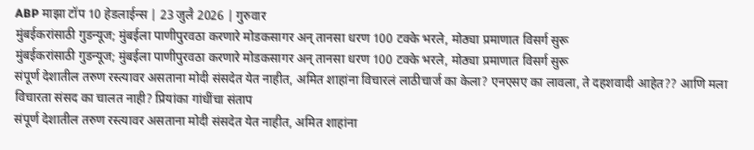ABP माझा टॉप 10 हेडलाईन्स | 23 जुलै 2026 | गुरुवार
मुंबईकरांसाठी गुडन्यूज; मुंबईला पाणीपुरवठा करणारे मोडकसागर अन् तानसा धरण 100 टक्के भरले, मोठ्या प्रमाणात विसर्ग सुरू
मुंबईकरांसाठी गुडन्यूज; मुंबईला पाणीपुरवठा करणारे मोडकसागर अन् तानसा धरण 100 टक्के भरले, मोठ्या प्रमाणात विसर्ग सुरू
संपूर्ण देशातील तरुण रस्त्यावर असताना मोदी संसदेत येत नाहीत, अमित शाहांना विचारलं लाठीचार्ज का केला? एनएसए का लावला, ते दहशवादी आहेत?? आणि मला विचारता संसद का चालत नाही? प्रियांका गांधींचा संताप
संपूर्ण देशातील तरुण रस्त्यावर असताना मोदी संसदेत येत नाहीत, अमित शाहांना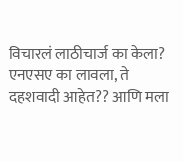विचारलं लाठीचार्ज का केला? एनएसए का लावला, ते दहशवादी आहेत?? आणि मला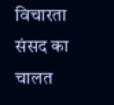विचारता संसद का चालत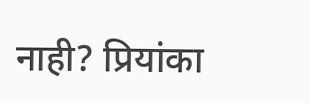नाही? प्रियांका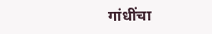गांधींचा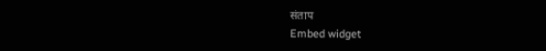संताप
Embed widget